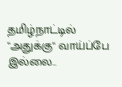தமிழ்நாட்டில் "அதுக்கு" வாய்ப்பே இல்லை..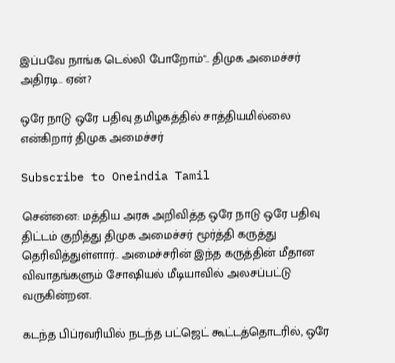இப்பவே நாங்க டெல்லி போறோம்".. திமுக அமைச்சர் அதிரடி.. ஏன்?

ஒரே நாடு ஒரே பதிவு தமிழகத்தில் சாத்தியமில்லை என்கிறார் திமுக அமைச்சர்

Subscribe to Oneindia Tamil

சென்னை: மத்திய அரசு அறிவித்த ஒரே நாடு ஒரே பதிவு திட்டம் குறித்து திமுக அமைச்சர் மூர்த்தி கருத்து தெரிவித்துள்ளார்.. அமைச்சரின் இந்த கருத்தின் மீதான விவாதங்களும் சோஷியல் மீடியாவில் அலசப்பட்டு வருகின்றன.

கடந்த பிப்ரவரியில் நடந்த பட்ஜெட் கூட்டத்தொடரில், ஒரே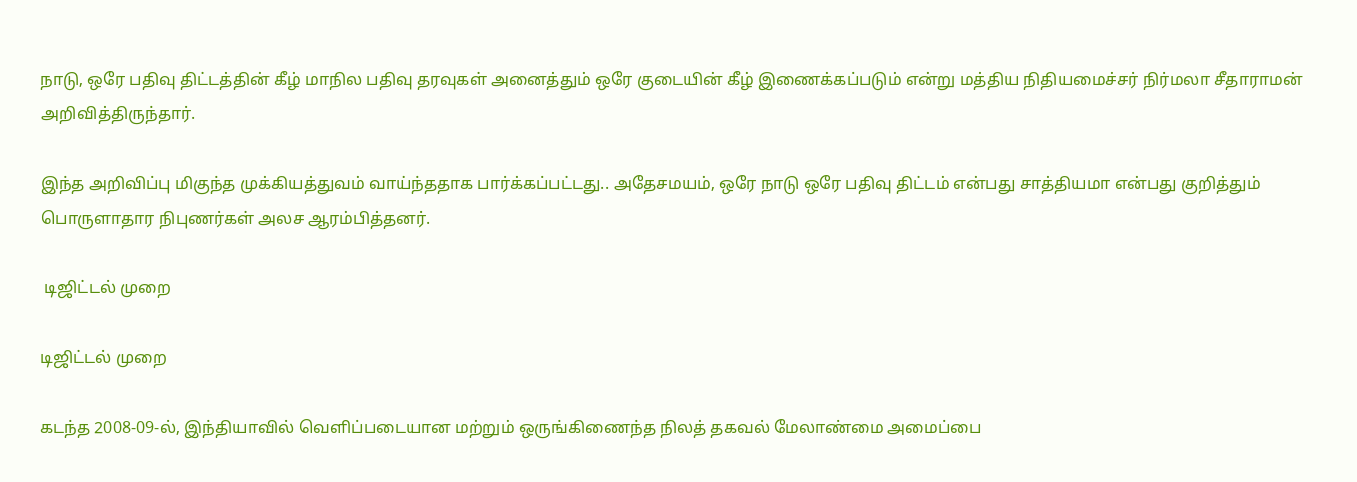நாடு, ஒரே பதிவு திட்டத்தின் கீழ் மாநில பதிவு தரவுகள் அனைத்தும் ஒரே குடையின் கீழ் இணைக்கப்படும் என்று மத்திய நிதியமைச்சர் நிர்மலா சீதாராமன் அறிவித்திருந்தார்.

இந்த அறிவிப்பு மிகுந்த முக்கியத்துவம் வாய்ந்ததாக பார்க்கப்பட்டது.. அதேசமயம், ஒரே நாடு ஒரே பதிவு திட்டம் என்பது சாத்தியமா என்பது குறித்தும் பொருளாதார நிபுணர்கள் அலச ஆரம்பித்தனர்.

 டிஜிட்டல் முறை

டிஜிட்டல் முறை

கடந்த 2008-09-ல், இந்தியாவில் வெளிப்படையான மற்றும் ஒருங்கிணைந்த நிலத் தகவல் மேலாண்மை அமைப்பை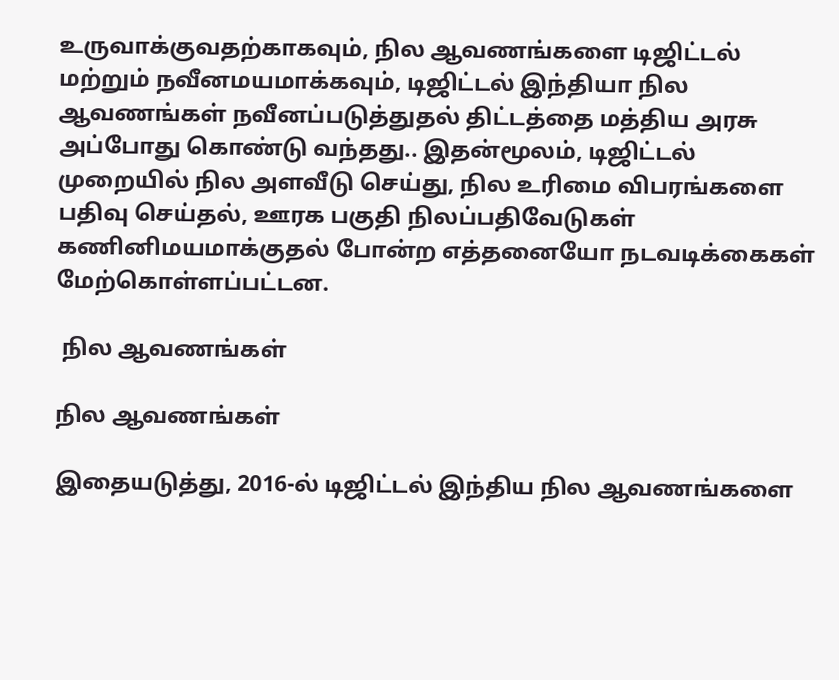உருவாக்குவதற்காகவும், நில ஆவணங்களை டிஜிட்டல் மற்றும் நவீனமயமாக்கவும், டிஜிட்டல் இந்தியா நில ஆவணங்கள் நவீனப்படுத்துதல் திட்டத்தை மத்திய அரசு அப்போது கொண்டு வந்தது.. இதன்மூலம், டிஜிட்டல் முறையில் நில அளவீடு செய்து, நில உரிமை விபரங்களை பதிவு செய்தல், ஊரக பகுதி நிலப்பதிவேடுகள் கணினிமயமாக்குதல் போன்ற எத்தனையோ நடவடிக்கைகள் மேற்கொள்ளப்பட்டன.

 நில ஆவணங்கள்

நில ஆவணங்கள்

இதையடுத்து, 2016-ல் டிஜிட்டல் இந்திய நில ஆவணங்களை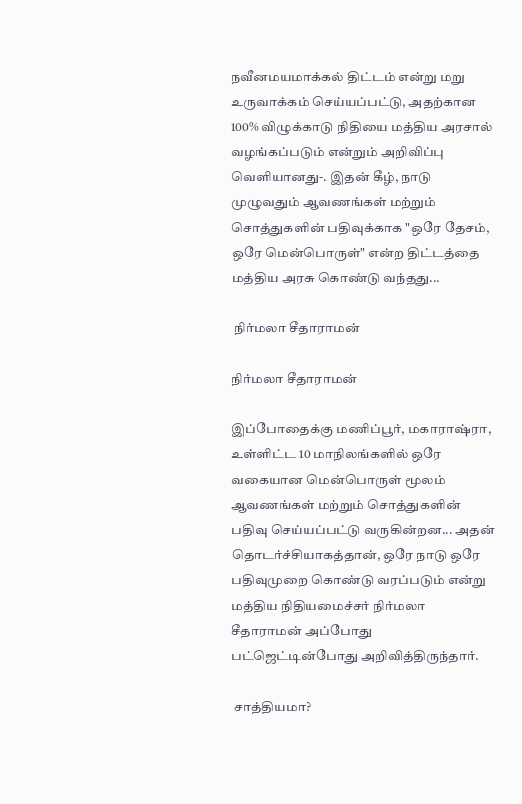நவீனமயமாக்கல் திட்டம் என்று மறு உருவாக்கம் செய்யப்பட்டு, அதற்கான 100% விழுக்காடு நிதியை மத்திய அரசால் வழங்கப்படும் என்றும் அறிவிப்பு வெளியானது-. இதன் கீழ், நாடு முழுவதும் ஆவணங்கள் மற்றும் சொத்துகளின் பதிவுக்காக "ஒரே தேசம், ஒரே மென்பொருள்" என்ற திட்டத்தை மத்திய அரசு கொண்டு வந்தது...

 நிர்மலா சீதாராமன்

நிர்மலா சீதாராமன்

இப்போதைக்கு மணிப்பூர், மகாராஷ்ரா, உள்ளிட்ட 10 மாநிலங்களில் ஒரே வகையான மென்பொருள் மூலம் ஆவணங்கள் மற்றும் சொத்துகளின் பதிவு செய்யப்பட்டு வருகின்றன... அதன் தொடர்ச்சியாகத்தான், ஒரே நாடு ஒரே பதிவுமுறை கொண்டு வரப்படும் என்று மத்திய நிதியமைச்சர் நிர்மலா சீதாராமன் அப்போது பட்ஜெட்டின்போது அறிவித்திருந்தார்.

 சாத்தியமா?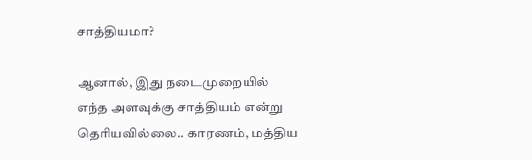சாத்தியமா?

ஆனால், இது நடைமுறையில் எந்த அளவுக்கு சாத்தியம் என்று தெரியவில்லை.. காரணம், மத்திய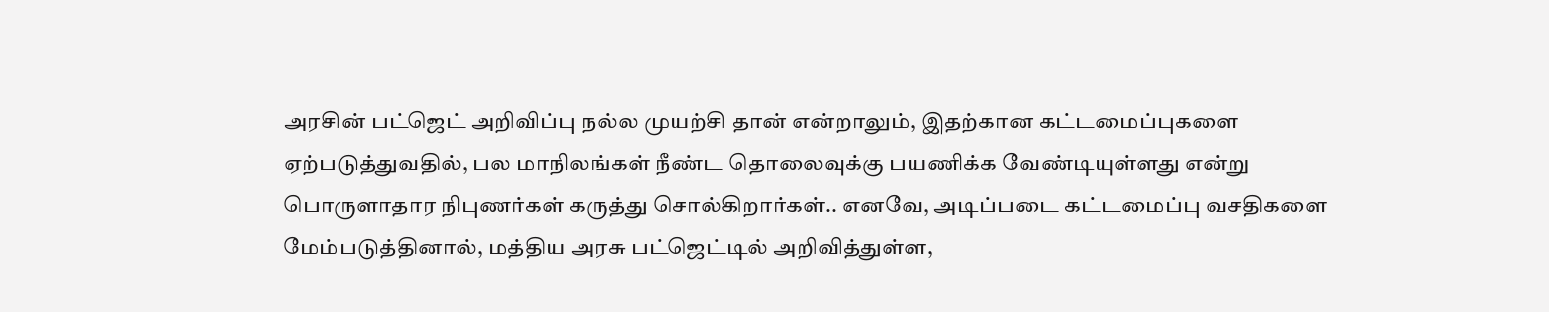அரசின் பட்ஜெட் அறிவிப்பு நல்ல முயற்சி தான் என்றாலும், இதற்கான கட்டமைப்புகளை ஏற்படுத்துவதில், பல மாநிலங்கள் நீண்ட தொலைவுக்கு பயணிக்க வேண்டியுள்ளது என்று பொருளாதார நிபுணர்கள் கருத்து சொல்கிறார்கள்.. எனவே, அடிப்படை கட்டமைப்பு வசதிகளை மேம்படுத்தினால், மத்திய அரசு பட்ஜெட்டில் அறிவித்துள்ள,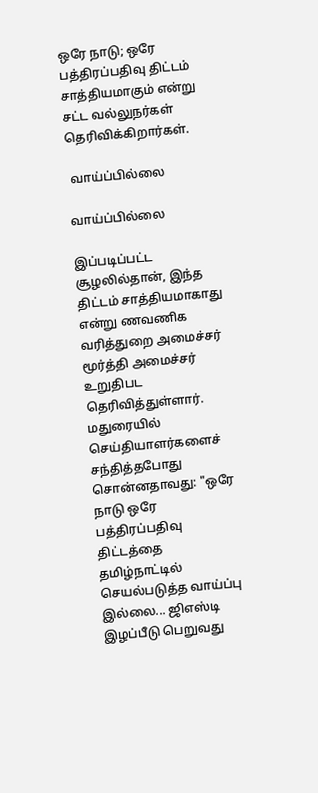ஒரே நாடு; ஒரே பத்திரப்பதிவு திட்டம் சாத்தியமாகும் என்று சட்ட வல்லுநர்கள் தெரிவிக்கிறார்கள்.

 வாய்ப்பில்லை

வாய்ப்பில்லை

இப்படிப்பட்ட சூழலில்தான், இந்த திட்டம் சாத்தியமாகாது என்று ணவணிக வரித்துறை அமைச்சர் மூர்த்தி அமைச்சர் உறுதிபட தெரிவித்துள்ளார். மதுரையில் செய்தியாளர்களைச் சந்தித்தபோது சொன்னதாவது: "ஒரே நாடு ஒரே பத்திரப்பதிவு திட்டத்தை தமிழ்நாட்டில் செயல்படுத்த வாய்ப்பு இல்லை... ஜிஎஸ்டி இழப்பீடு பெறுவது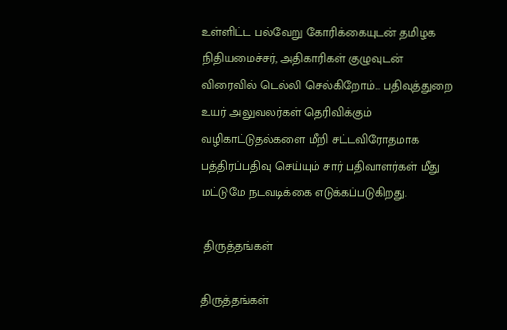உள்ளிட்ட பல்வேறு கோரிக்கையுடன் தமிழக நிதியமைச்சர், அதிகாரிகள் குழுவுடன் விரைவில் டெல்லி செல்கிறோம்... பதிவுத்துறை உயர் அலுவலர்கள் தெரிவிக்கும் வழிகாட்டுதல்களை மீறி சட்டவிரோதமாக பத்திரப்பதிவு செய்யும் சார் பதிவாளர்கள் மீது மட்டுமே நடவடிக்கை எடுக்கப்படுகிறது.

 திருத்தங்கள்

திருத்தங்கள்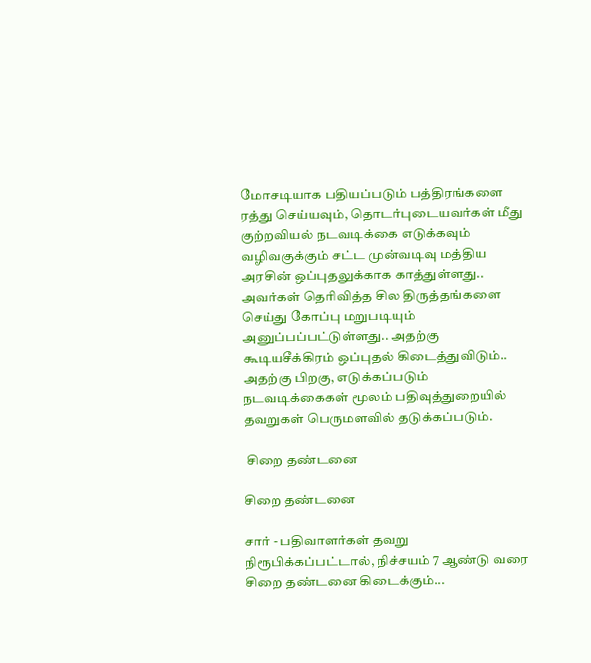மோசடியாக பதியப்படும் பத்திரங்களை ரத்து செய்யவும், தொடர்புடையவர்கள் மீது குற்றவியல் நடவடிக்கை எடுக்கவும் வழிவகுக்கும் சட்ட முன்வடிவு மத்திய அரசின் ஒப்புதலுக்காக காத்துள்ளது.. அவர்கள் தெரிவித்த சில திருத்தங்களை செய்து கோப்பு மறுபடியும் அனுப்பப்பட்டுள்ளது.. அதற்கு கூடியசீக்கிரம் ஒப்புதல் கிடைத்துவிடும்.. அதற்கு பிறகு, எடுக்கப்படும் நடவடிக்கைகள் மூலம் பதிவுத்துறையில் தவறுகள் பெருமளவில் தடுக்கப்படும்.

 சிறை தண்டனை

சிறை தண்டனை

சார் - பதிவாளர்கள் தவறு நிரூபிக்கப்பட்டால், நிச்சயம் 7 ஆண்டு வரை சிறை தண்டனை கிடைக்கும்...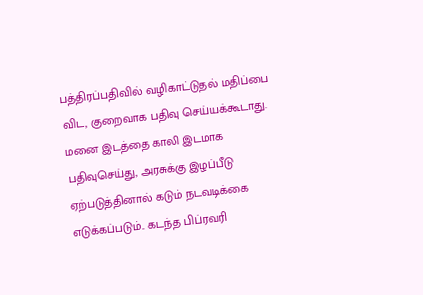பத்திரப்பதிவில் வழிகாட்டுதல் மதிப்பை விட, குறைவாக பதிவு செய்யக்கூடாது. மனை இடத்தை காலி இடமாக பதிவுசெய்து, அரசுக்கு இழப்பீடு ஏற்படுத்தினால் கடும் நடவடிக்கை எடுக்கப்படும்.. கடந்த பிப்ரவரி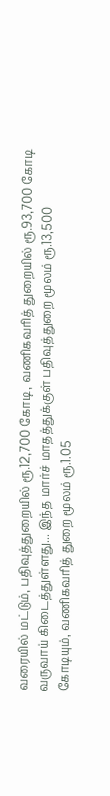வரையில் மட்டும், பதிவுத்துறையில் ரூ.12,700 கோடி, வணிகவரித் துறையில் ரூ.93,700 கோடி வருவாய் கிடைத்துள்ளது... இந்த மார்ச் மாதத்துக்குள் பதிவுத்துறை மூலம் ரூ.13,500 கோடியும், வணிகவரித் துறை மூலம் ரூ.1.05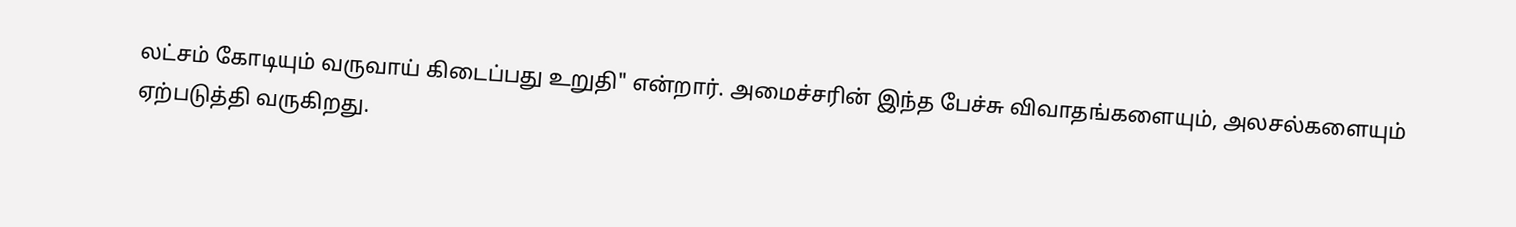லட்சம் கோடியும் வருவாய் கிடைப்பது உறுதி" என்றார். அமைச்சரின் இந்த பேச்சு விவாதங்களையும், அலசல்களையும் ஏற்படுத்தி வருகிறது.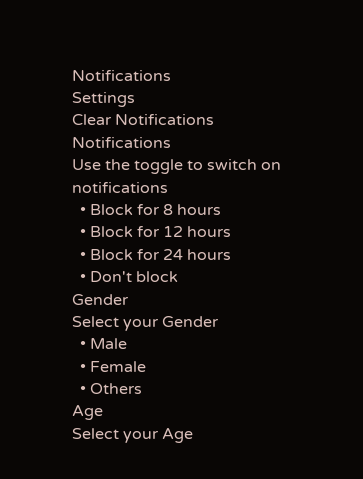Notifications
Settings
Clear Notifications
Notifications
Use the toggle to switch on notifications
  • Block for 8 hours
  • Block for 12 hours
  • Block for 24 hours
  • Don't block
Gender
Select your Gender
  • Male
  • Female
  • Others
Age
Select your Age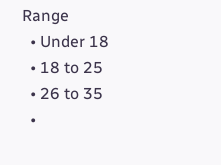Range
  • Under 18
  • 18 to 25
  • 26 to 35
  •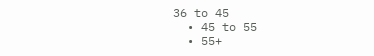36 to 45
  • 45 to 55
  • 55+